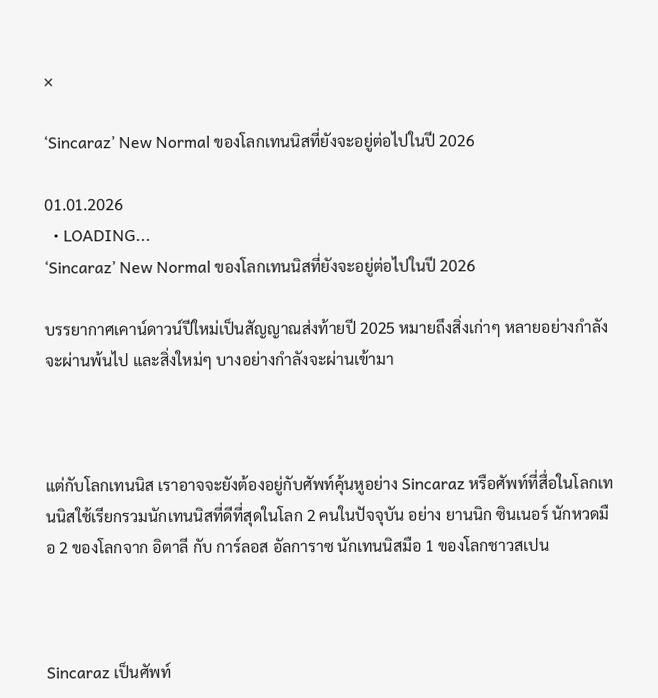×

‘Sincaraz’ New Normal ของโลกเทนนิสที่ยังจะอยู่ต่อไปในปี 2026

01.01.2026
  • LOADING...
‘Sincaraz’ New Normal ของโลกเทนนิสที่ยังจะอยู่ต่อไปในปี 2026

บรรยากาศเคาน์ดาวน์ปีใหม่เป็นสัญญาณส่งท้ายปี 2025 หมายถึงสิ่งเก่าๆ หลายอย่างกำลังจะผ่านพ้นไป และสิ่งใหม่ๆ บางอย่างกำลังจะผ่านเข้ามา



แต่กับโลกเทนนิส เราอาจจะยังต้องอยู่กับศัพท์คุ้นหูอย่าง Sincaraz หรือศัพท์ที่สื่อในโลกเทนนิสใช้เรียกรวมนักเทนนิสที่ดีที่สุดในโลก 2 คนในปัจจุบัน อย่าง ยานนิก ซินเนอร์ นักหวดมือ 2 ของโลกจาก อิตาลี กับ การ์ลอส อัลการาซ นักเทนนิสมือ 1 ของโลกชาวสเปน



Sincaraz เป็นศัพท์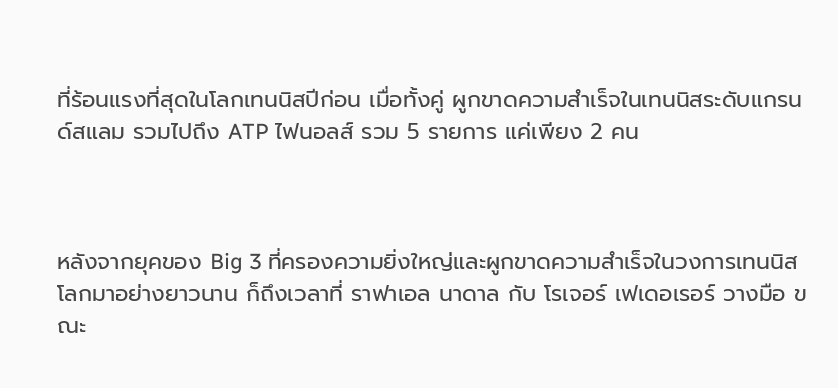ที่ร้อนแรงที่สุดในโลกเทนนิสปีก่อน เมื่อทั้งคู่ ผูกขาดความสำเร็จในเทนนิสระดับแกรนด์สแลม รวมไปถึง ATP ไฟนอลส์ รวม 5 รายการ แค่เพียง 2 คน



หลังจากยุคของ Big 3 ที่ครองความยิ่งใหญ่และผูกขาดความสำเร็จในวงการเทนนิสโลกมาอย่างยาวนาน ก็ถึงเวลาที่ ราฟาเอล นาดาล กับ โรเจอร์ เฟเดอเรอร์ วางมือ ขณะ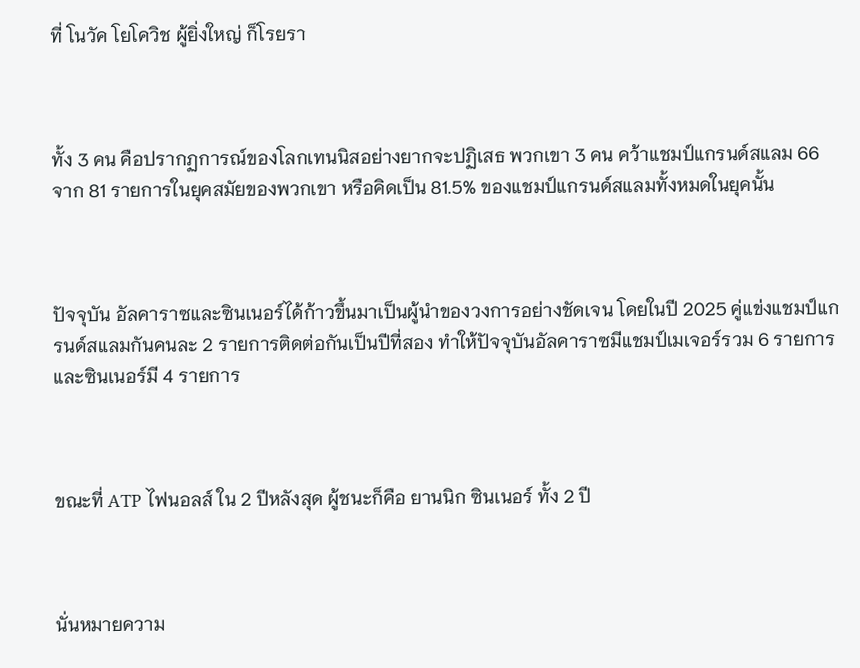ที่ โนวัค โยโควิช ผู้ยิ่งใหญ่ ก็โรยรา



ทั้ง 3 คน คือปรากฏการณ์ของโลกเทนนิสอย่างยากจะปฏิเสธ พวกเขา 3 คน คว้าแชมป์แกรนด์สแลม 66 จาก 81 รายการในยุคสมัยของพวกเขา หรือคิดเป็น 81.5% ของแชมป์แกรนด์สแลมทั้งหมดในยุคนั้น



ปัจจุบัน อัลคาราซและซินเนอร์ได้ก้าวขึ้นมาเป็นผู้นำของวงการอย่างชัดเจน โดยในปี 2025 คู่แข่งแชมป์แกรนด์สแลมกันคนละ 2 รายการติดต่อกันเป็นปีที่สอง ทำให้ปัจจุบันอัลคาราซมีแชมป์เมเจอร์รวม 6 รายการ และซินเนอร์มี 4 รายการ



ขณะที่ ATP ไฟนอลส์ ใน 2 ปีหลังสุด ผู้ชนะก็คือ ยานนิก ซินเนอร์ ทั้ง 2 ปี



นั่นหมายความ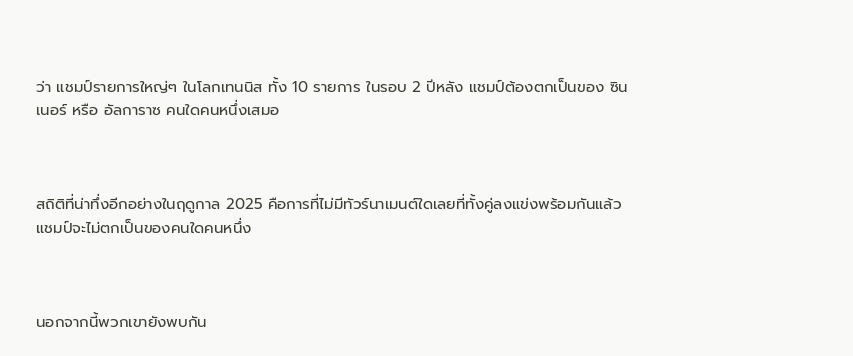ว่า แชมป์รายการใหญ่ๆ ในโลกเทนนิส ทั้ง 10 รายการ ในรอบ 2 ปีหลัง แชมป์ต้องตกเป็นของ ซินเนอร์ หรือ อัลการาซ คนใดคนหนึ่งเสมอ



สถิติที่น่าทึ่งอีกอย่างในฤดูกาล 2025 คือการที่ไม่มีทัวร์นาเมนต์ใดเลยที่ทั้งคู่ลงแข่งพร้อมกันแล้วแชมป์จะไม่ตกเป็นของคนใดคนหนึ่ง



นอกจากนี้พวกเขายังพบกัน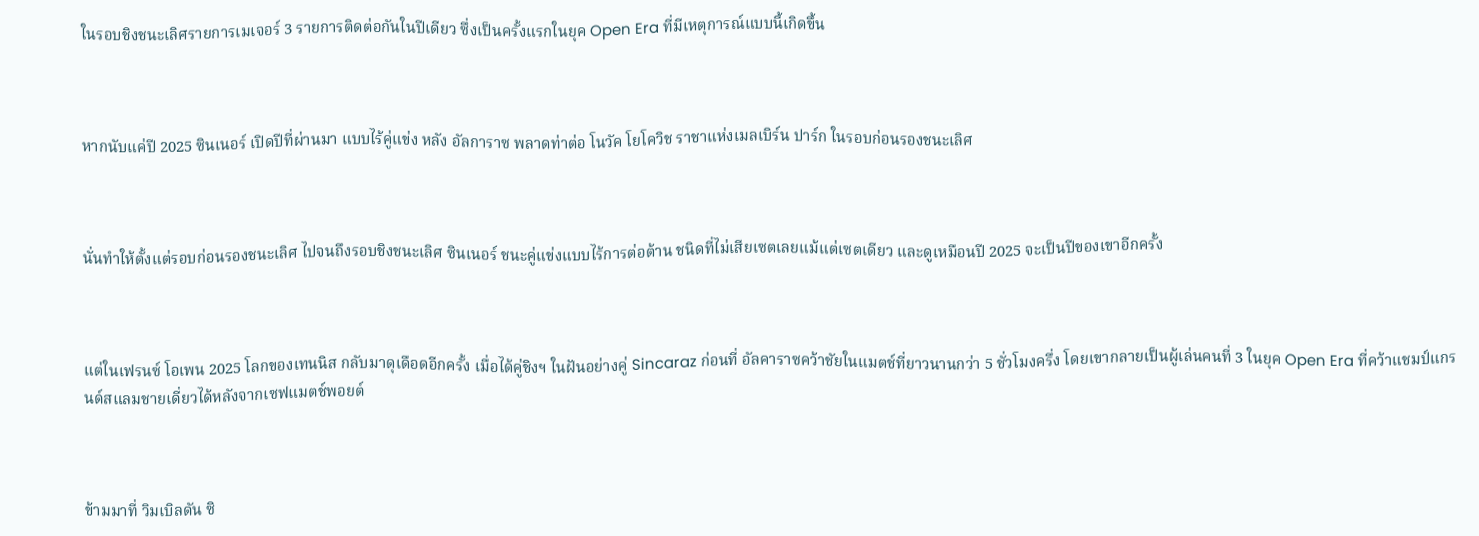ในรอบชิงชนะเลิศรายการเมเจอร์ 3 รายการติดต่อกันในปีเดียว ซึ่งเป็นครั้งแรกในยุค Open Era ที่มีเหตุการณ์แบบนี้เกิดขึ้น



หากนับแค่ปี 2025 ซินเนอร์ เปิดปีที่ผ่านมา แบบไร้คู่แข่ง หลัง อัลการาซ พลาดท่าต่อ โนวัค โยโควิช ราชาแห่งเมลเบิร์น ปาร์ก ในรอบก่อนรองชนะเลิศ



นั่นทำให้ตั้งแต่รอบก่อนรองชนะเลิศ ไปจนถึงรอบชิงชนะเลิศ ซินเนอร์ ชนะคู่แข่งแบบไร้การต่อต้าน ชนิดที่ไม่เสียเซตเลยแม้แต่เซตเดียว และดูเหมือนปี 2025 จะเป็นปีของเขาอีกครั้ง



แต่ในเฟรนซ์ โอเพน 2025 โลกของเทนนิส กลับมาดุเดือดอีกครั้ง เมื่อได้คู่ชิงฯ ในฝันอย่างคู่ Sincaraz ก่อนที่ อัลคาราซคว้าชัยในแมตช์ที่ยาวนานกว่า 5 ชั่วโมงครึ่ง โดยเขากลายเป็นผู้เล่นคนที่ 3 ในยุค Open Era ที่คว้าแชมป์แกรนด์สแลมชายเดี่ยวได้หลังจากเซฟแมตช์พอยต์



ข้ามมาที่ วิมเบิลดัน ซิ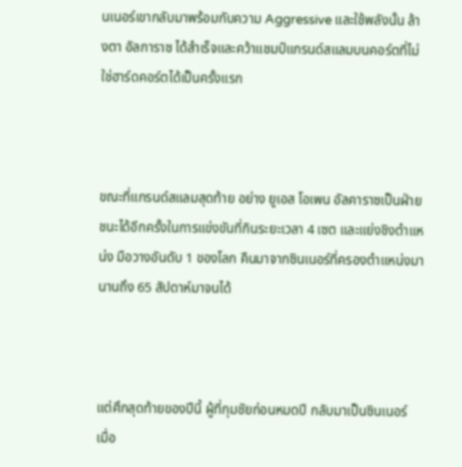นเนอร์เขากลับมาพร้อมกับความ Aggressive และใช้พลังนั้น ล้างตา อัลการาซ ได้สำเร็จและคว้าแชมป์แกรนด์สแลมบนคอร์ตที่ไม่ใช่ฮาร์ดคอร์ตได้เป็นครั้งแรก



ขณะที่แกรนด์สแลมสุดท้าย อย่าง ยูเอส โอเพน อัลคาราซเป็นฝ่ายชนะได้อีกครั้งในการแข่งขันที่กินระยะเวลา 4 เซต และแย่งชิงตำแหน่ง มือวางอันดับ 1 ของโลก คืนมาจากซินเนอร์ที่ครองตำแหน่งมานานถึง 65 สัปดาห์มาจนได้



แต่ศึกสุดท้ายของปีนี้ ผู้ที่กุมชัยก่อนหมดปี กลับมาเป็นซินเนอร์ เมื่อ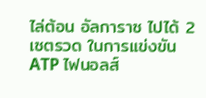ไล่ต้อน อัลการาซ ไปได้ 2 เซตรวด ในการแข่งขัน ATP ไฟนอลส์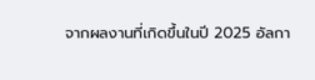จากผลงานที่เกิดขึ้นในปี 2025 อัลกา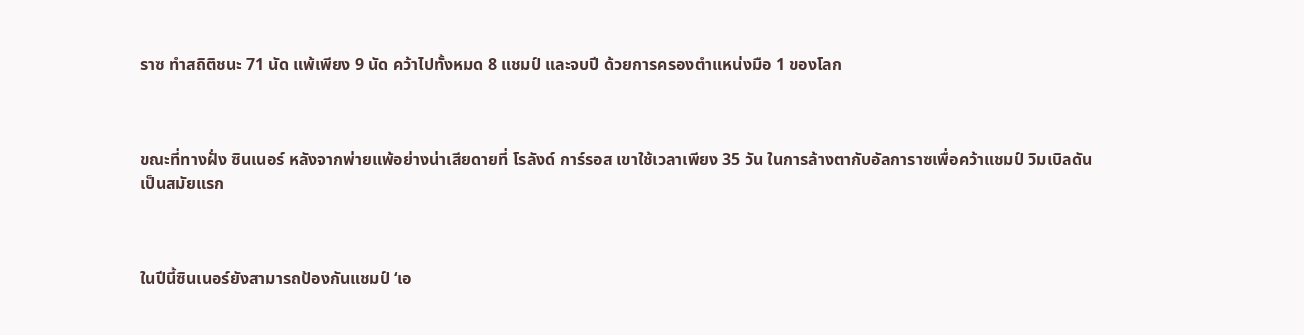ราซ ทำสถิติชนะ 71 นัด แพ้เพียง 9 นัด คว้าไปทั้งหมด 8 แชมป์ และจบปี ด้วยการครองตำแหน่งมือ 1 ของโลก



ขณะที่ทางฝั่ง ซินเนอร์ หลังจากพ่ายแพ้อย่างน่าเสียดายที่ โรลังด์ การ์รอส เขาใช้เวลาเพียง 35 วัน ในการล้างตากับอัลการาซเพื่อคว้าแชมป์ วิมเบิลดัน เป็นสมัยแรก



ในปีนี้ซินเนอร์ยังสามารถป้องกันแชมป์ ‘เอ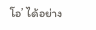โอ’ ได้อย่าง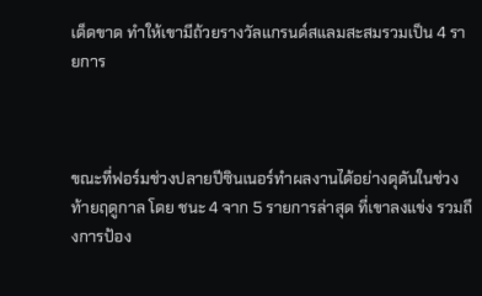เด็ดขาด ทำให้เขามีถ้วยรางวัลแกรนด์สแลมสะสมรวมเป็น 4 รายการ



ขณะที่ฟอร์มช่วงปลายปีซินเนอร์ทำผลงานได้อย่างดุดันในช่วงท้ายฤดูกาล โดย ชนะ 4 จาก 5 รายการล่าสุด ที่เขาลงแข่ง รวมถึงการป้อง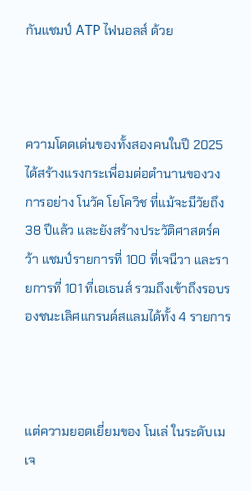กันแชมป์ ATP ไฟนอลส์ ด้วย



ความโดดเด่นของทั้งสองคนในปี 2025 ได้สร้างแรงกระเพื่อมต่อตำนานของวงการอย่าง โนวัค โยโควิช ที่แม้จะมีวัยถึง 38 ปีแล้ว และยังสร้างประวัติศาสตร์คว้า แชมป์รายการที่ 100 ที่เจนีวา และรายการที่ 101 ที่เอเธนส์ รวมถึงเข้าถึงรอบรองชนะเลิศแกรนด์สแลมได้ทั้ง 4 รายการ



แต่ความยอดเยี่ยมของ โนเล่ ในระดับเมเจ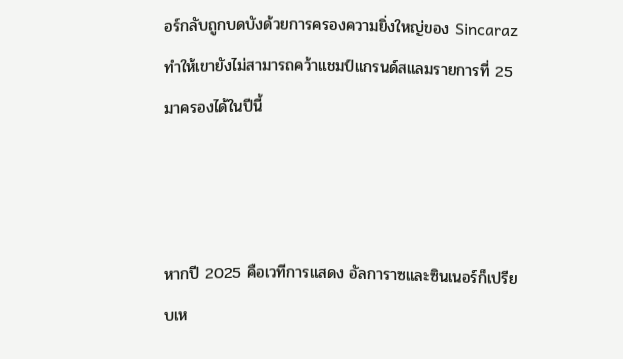อร์กลับถูกบดบังด้วยการครองความยิ่งใหญ่ของ Sincaraz ทำให้เขายังไม่สามารถคว้าแชมป์แกรนด์สแลมรายการที่ 25 มาครองได้ในปีนี้



หากปี 2025 คือเวทีการแสดง อัลการาซและซินเนอร์ก็เปรียบเห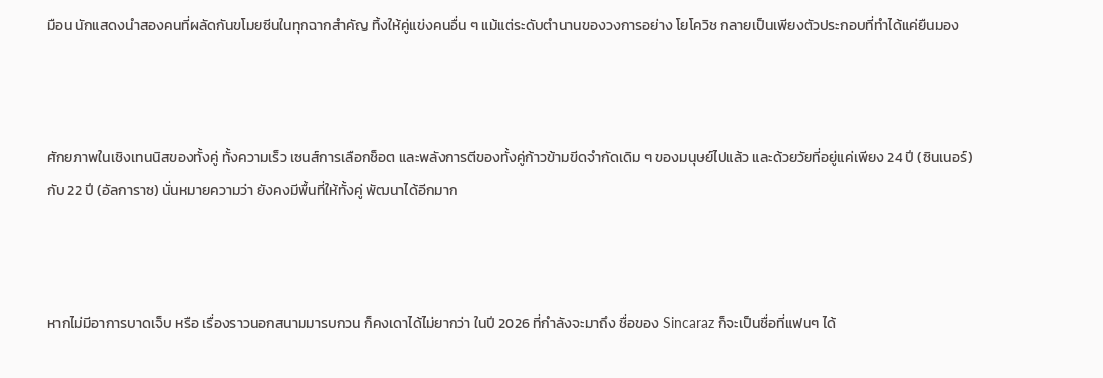มือน นักแสดงนำสองคนที่ผลัดกันขโมยซีนในทุกฉากสำคัญ ทิ้งให้คู่แข่งคนอื่น ๆ แม้แต่ระดับตำนานของวงการอย่าง โยโควิช กลายเป็นเพียงตัวประกอบที่ทำได้แค่ยืนมอง



ศักยภาพในเชิงเทนนิสของทั้งคู่ ทั้งความเร็ว เซนส์การเลือกช็อต และพลังการตีของทั้งคู่ก้าวข้ามขีดจำกัดเดิม ๆ ของมนุษย์ไปแล้ว และด้วยวัยที่อยู่แค่เพียง 24 ปี (ซินเนอร์) กับ 22 ปี (อัลการาซ) นั่นหมายความว่า ยังคงมีพื้นที่ให้ทั้งคู่ พัฒนาได้อีกมาก



หากไม่มีอาการบาดเจ็บ หรือ เรื่องราวนอกสนามมารบกวน ก็คงเดาได้ไม่ยากว่า ในปี 2026 ที่กำลังจะมาถึง ชื่อของ Sincaraz ก็จะเป็นชื่อที่แฟนๆ ได้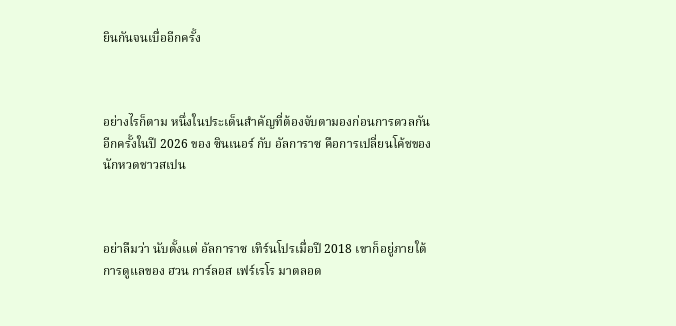ยินกันจนเบื่ออีกครั้ง



อย่างไรก็ตาม หนึ่งในประเด็นสำคัญที่ต้องจับตามองก่อนการดวลกันอีกครั้งในปี 2026 ของ ซินเนอร์ กับ อัลการาซ คือการเปลี่ยนโค้ชของนักหวดชาวสเปน



อย่าลืมว่า นับตั้งแต่ อัลการาซ เทิร์นโปรเมื่อปี 2018 เขาก็อยู่ภายใต้การดูแลของ ฮวน การ์ลอส เฟร์เรโร มาตลอด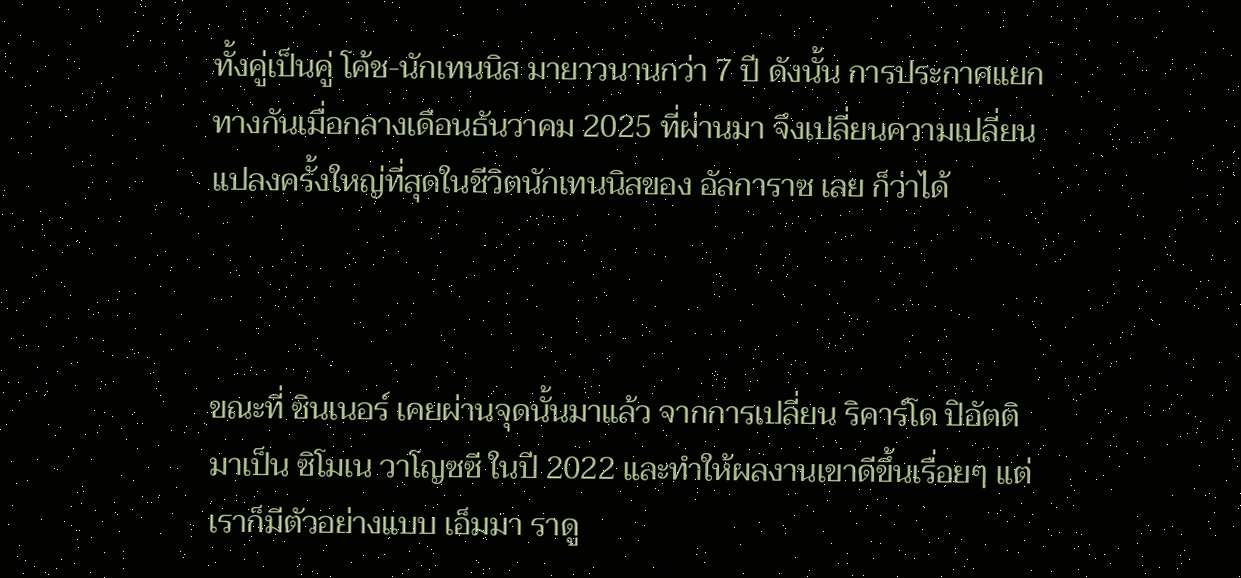ทั้งคู่เป็นคู่ โค้ช-นักเทนนิส มายาวนานกว่า 7 ปี ดังนั้น การประกาศแยกทางกันเมื่อกลางเดือนธันวาคม 2025 ที่ผ่านมา จึงเปลี่ยนความเปลี่ยนแปลงครั้งใหญ่ที่สุดในชีวิตนักเทนนิสของ อัลการาซ เลย ก็ว่าได้



ขณะที่ ซินเนอร์ เคยผ่านจุดนั้นมาแล้ว จากการเปลี่ยน ริคาร์โด ปิอัตติ มาเป็น ซิโมเน วาโญซซี ในปี 2022 และทำให้ผลงานเขาดีขึ้นเรื่อยๆ แต่เราก็มีตัวอย่างแบบ เอ็มมา ราดู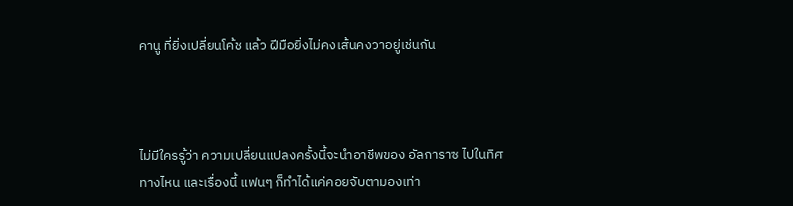คานู ที่ยิ่งเปลี่ยนโค้ช แล้ว ฝีมือยิ่งไม่คงเส้นคงวาอยู่เช่นกัน



ไม่มีใครรู้ว่า ความเปลี่ยนแปลงครั้งนี้จะนำอาชีพของ อัลการาซ ไปในทิศทางไหน และเรื่องนี้ แฟนๆ ก็ทำได้แค่คอยจับตามองเท่า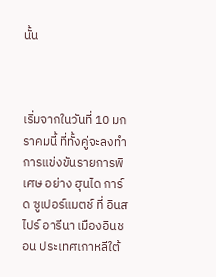นั้น



เริ่มจากในวันที่ 10 มกราคมนี้ ที่ทั้งคู่จะลงทำการแข่งขันรายการพิเศษ อย่าง ฮุนได การ์ด ซูเปอร์แมตช์ ที่ อินสไปร์ อารีนา เมืองอินชอน ประเทศเกาหลีใต้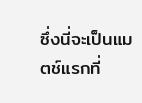ซึ่งนี่จะเป็นแมตช์แรกที่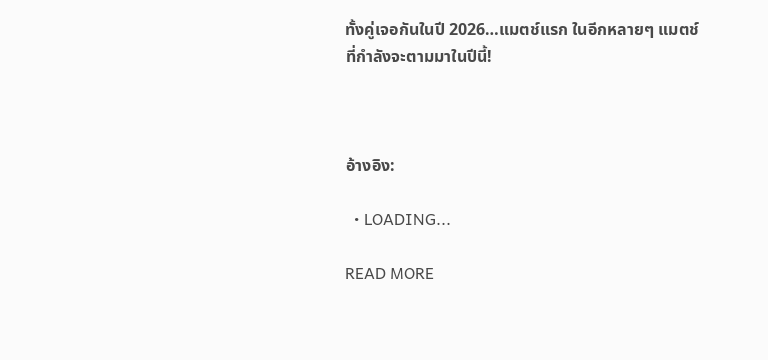ทั้งคู่เจอกันในปี 2026…แมตช์แรก ในอีกหลายๆ แมตช์ ที่กำลังจะตามมาในปีนี้!



อ้างอิง:

  • LOADING...

READ MORE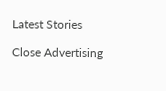Latest Stories

Close Advertising